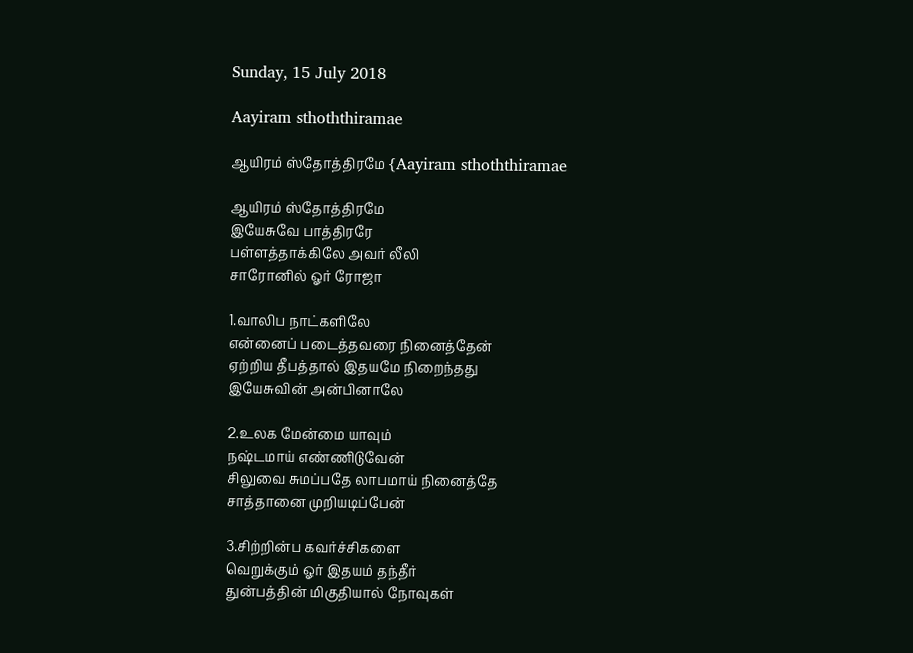Sunday, 15 July 2018

Aayiram sthoththiramae

ஆயிரம் ஸ்தோத்திரமே {Aayiram sthoththiramae

ஆயிரம் ஸ்தோத்திரமே
இயேசுவே பாத்திரரே
பள்ளத்தாக்கிலே அவர் லீலி
சாரோனில் ஓர் ரோஜா

1.வாலிப நாட்களிலே
என்னைப் படைத்தவரை நினைத்தேன்
ஏற்றிய தீபத்தால் இதயமே நிறைந்தது
இயேசுவின் அன்பினாலே

2.உலக மேன்மை யாவும்
நஷ்டமாய் எண்ணிடுவேன்
சிலுவை சுமப்பதே லாபமாய் நினைத்தே
சாத்தானை முறியடிப்பேன்

3.சிற்றின்ப கவர்ச்சிகளை
வெறுக்கும் ஓர் இதயம் தந்தீர்
துன்பத்தின் மிகுதியால் நோவுகள்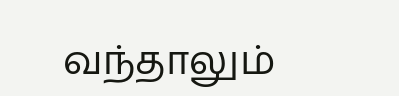வந்தாலும்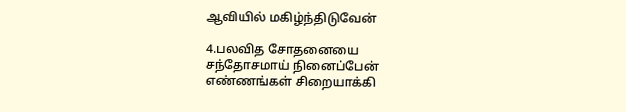ஆவியில் மகிழ்ந்திடுவேன்

4.பலவித சோதனையை
சந்தோசமாய் நினைப்பேன்
எண்ணங்கள் சிறையாக்கி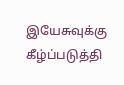இயேசுவுக்கு கீழ்ப்படுத்தி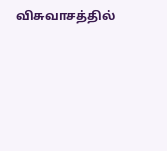விசுவாசத்தில்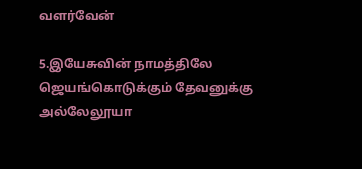வளர்வேன்

5.இயேசுவின் நாமத்திலே
ஜெயங்கொடுக்கும் தேவனுக்கு
அல்லேலூயா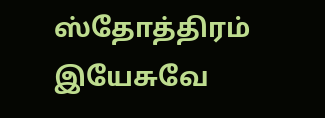ஸ்தோத்திரம்
இயேசுவே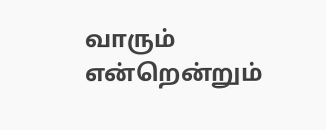வாரும்
என்றென்றும்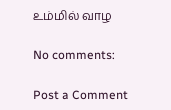உம்மில் வாழ

No comments:

Post a Comment